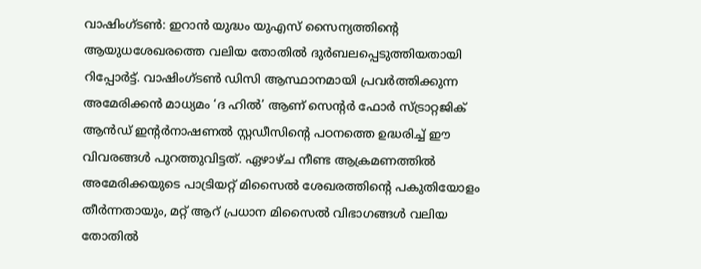വാഷിംഗ്ടൺ: ഇറാൻ യുദ്ധം യുഎസ് സൈന്യത്തിന്റെ ആയുധശേഖരത്തെ വലിയ തോതിൽ ദുർബലപ്പെടുത്തിയതായി റിപ്പോർട്ട്. വാഷിംഗ്ടൺ ഡിസി ആസ്ഥാനമായി പ്രവർത്തിക്കുന്ന അമേരിക്കൻ മാധ്യമം ‘ദ ഹിൽ’ ആണ് സെന്റർ ഫോർ സ്ട്രാറ്റജിക് ആൻഡ് ഇന്റർനാഷണൽ സ്റ്റഡീസിന്റെ പഠനത്തെ ഉദ്ധരിച്ച് ഈ വിവരങ്ങൾ പുറത്തുവിട്ടത്. ഏഴാഴ്ച നീണ്ട ആക്രമണത്തിൽ അമേരിക്കയുടെ പാട്രിയറ്റ് മിസൈൽ ശേഖരത്തിന്റെ പകുതിയോളം തീർന്നതായും, മറ്റ് ആറ് പ്രധാന മിസൈൽ വിഭാഗങ്ങൾ വലിയ തോതിൽ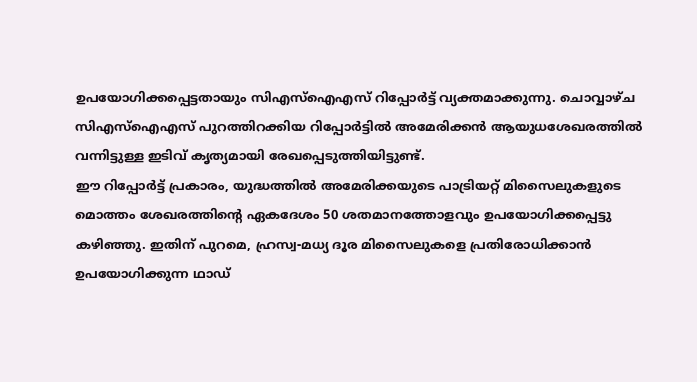ഉപയോഗിക്കപ്പെട്ടതായും സിഎസ്ഐഎസ് റിപ്പോർട്ട് വ്യക്തമാക്കുന്നു. ചൊവ്വാഴ്ച സിഎസ്ഐഎസ് പുറത്തിറക്കിയ റിപ്പോർട്ടിൽ അമേരിക്കൻ ആയുധശേഖരത്തിൽ വന്നിട്ടുള്ള ഇടിവ് കൃത്യമായി രേഖപ്പെടുത്തിയിട്ടുണ്ട്.
ഈ റിപ്പോർട്ട് പ്രകാരം, യുദ്ധത്തിൽ അമേരിക്കയുടെ പാട്രിയറ്റ് മിസൈലുകളുടെ മൊത്തം ശേഖരത്തിന്റെ ഏകദേശം 50 ശതമാനത്തോളവും ഉപയോഗിക്കപ്പെട്ടു കഴിഞ്ഞു. ഇതിന് പുറമെ, ഹ്രസ്വ-മധ്യ ദൂര മിസൈലുകളെ പ്രതിരോധിക്കാൻ ഉപയോഗിക്കുന്ന ഥാഡ്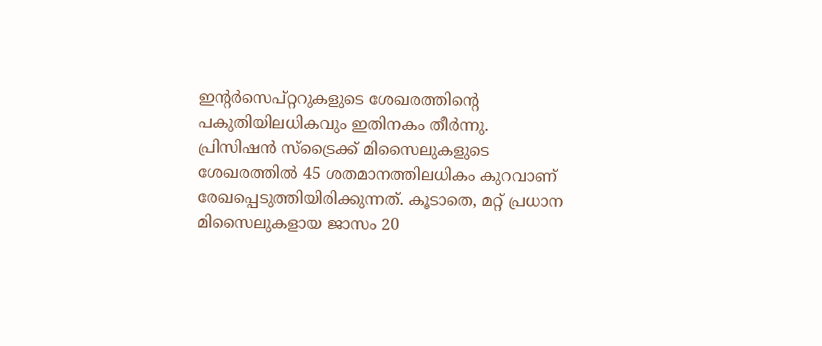ഇന്റർസെപ്റ്ററുകളുടെ ശേഖരത്തിന്റെ പകുതിയിലധികവും ഇതിനകം തീർന്നു. പ്രിസിഷൻ സ്ട്രൈക്ക് മിസൈലുകളുടെ ശേഖരത്തിൽ 45 ശതമാനത്തിലധികം കുറവാണ് രേഖപ്പെടുത്തിയിരിക്കുന്നത്. കൂടാതെ, മറ്റ് പ്രധാന മിസൈലുകളായ ജാസം 20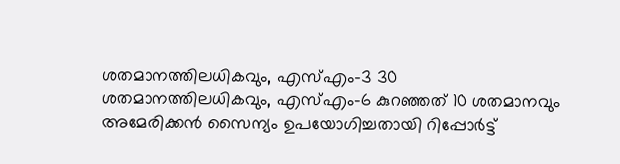ശതമാനത്തിലധികവും, എസ്എം-3 30 ശതമാനത്തിലധികവും, എസ്എം-6 കുറഞ്ഞത് 10 ശതമാനവും അമേരിക്കൻ സൈന്യം ഉപയോഗിച്ചതായി റിപ്പോർട്ട്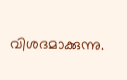വിശദമാക്കുന്നു.